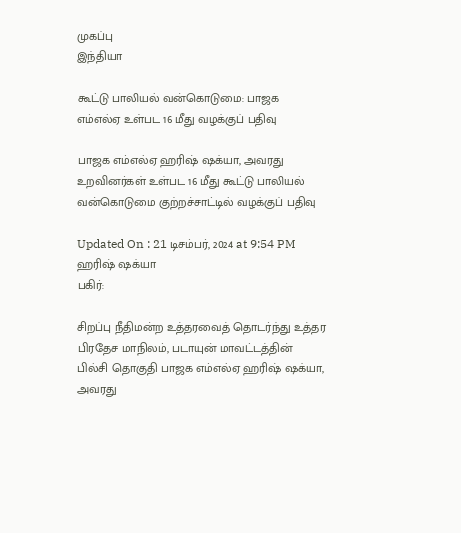முகப்பு
இந்தியா

கூட்டு பாலியல் வன்கொடுமை: பாஜக எம்எல்ஏ உள்பட 16 மீது வழக்குப் பதிவு

பாஜக எம்எல்ஏ ஹரிஷ் ஷக்யா, அவரது உறவினர்கள் உள்பட 16 மீது கூட்டு பாலியல் வன்கொடுமை குற்றச்சாட்டில் வழக்குப் பதிவு

Updated On : 21 டிசம்பர், 2024 at 9:54 PM
ஹரிஷ் ஷக்யா
பகிர்:

சிறப்பு நீதிமன்ற உத்தரவைத் தொடர்ந்து உத்தர பிரதேச மாநிலம், படாயுன் மாவட்டத்தின் பில்சி தொகுதி பாஜக எம்எல்ஏ ஹரிஷ் ஷக்யா, அவரது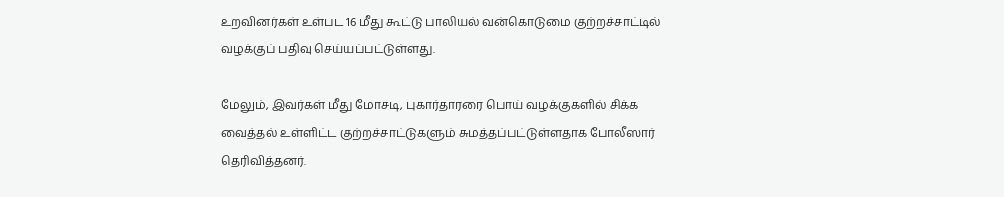உறவினர்கள் உள்பட 16 மீது கூட்டு பாலியல் வன்கொடுமை குற்றச்சாட்டில் வழக்குப் பதிவு செய்யப்பட்டுள்ளது.

மேலும், இவர்கள் மீது மோசடி, புகார்தாரரை பொய் வழக்குகளில் சிக்க வைத்தல் உள்ளிட்ட குற்றச்சாட்டுகளும் சுமத்தப்பட்டுள்ளதாக போலீஸார் தெரிவித்தனர்.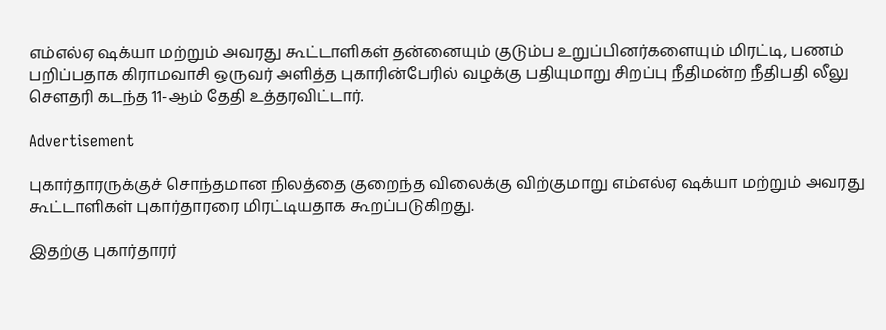எம்எல்ஏ ஷக்யா மற்றும் அவரது கூட்டாளிகள் தன்னையும் குடும்ப உறுப்பினர்களையும் மிரட்டி, பணம் பறிப்பதாக கிராமவாசி ஒருவர் அளித்த புகாரின்பேரில் வழக்கு பதியுமாறு சிறப்பு நீதிமன்ற நீதிபதி லீலு சௌதரி கடந்த 11-ஆம் தேதி உத்தரவிட்டார்.

Advertisement

புகார்தாரருக்குச் சொந்தமான நிலத்தை குறைந்த விலைக்கு விற்குமாறு எம்எல்ஏ ஷக்யா மற்றும் அவரது கூட்டாளிகள் புகார்தாரரை மிரட்டியதாக கூறப்படுகிறது.

இதற்கு புகார்தாரர்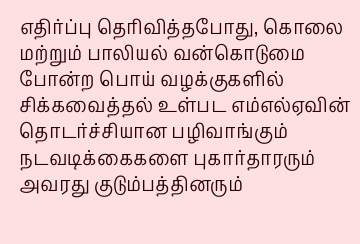எதிர்ப்பு தெரிவித்தபோது, கொலை மற்றும் பாலியல் வன்கொடுமை போன்ற பொய் வழக்குகளில் சிக்கவைத்தல் உள்பட எம்எல்ஏவின் தொடர்ச்சியான பழிவாங்கும் நடவடிக்கைகளை புகார்தாரரும் அவரது குடும்பத்தினரும்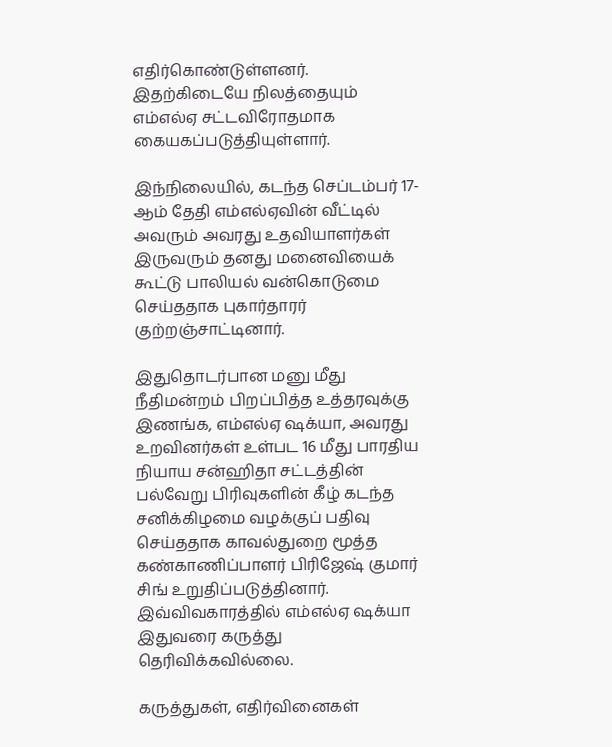எதிர்கொண்டுள்ளனர். இதற்கிடையே நிலத்தையும் எம்எல்ஏ சட்டவிரோதமாக கையகப்படுத்தியுள்ளார்.

இந்நிலையில், கடந்த செப்டம்பர் 17-ஆம் தேதி எம்எல்ஏவின் வீட்டில் அவரும் அவரது உதவியாளர்கள் இருவரும் தனது மனைவியைக் கூட்டு பாலியல் வன்கொடுமை செய்ததாக புகார்தாரர் குற்றஞ்சாட்டினார்.

இதுதொடர்பான மனு மீது நீதிமன்றம் பிறப்பித்த உத்தரவுக்கு இணங்க, எம்எல்ஏ ஷக்யா, அவரது உறவினர்கள் உள்பட 16 மீது பாரதிய நியாய சன்ஹிதா சட்டத்தின் பல்வேறு பிரிவுகளின் கீழ் கடந்த சனிக்கிழமை வழக்குப் பதிவு செய்ததாக காவல்துறை மூத்த கண்காணிப்பாளர் பிரிஜேஷ் குமார் சிங் உறுதிப்படுத்தினார். இவ்விவகாரத்தில் எம்எல்ஏ ஷக்யா இதுவரை கருத்து தெரிவிக்கவில்லை.

கருத்துகள், எதிர்வினைகள்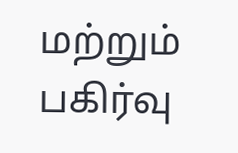மற்றும் பகிர்வு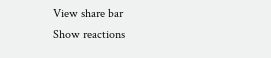View share bar
Show reactions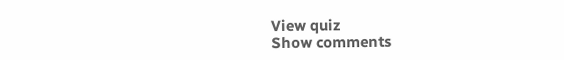View quiz
Show comments